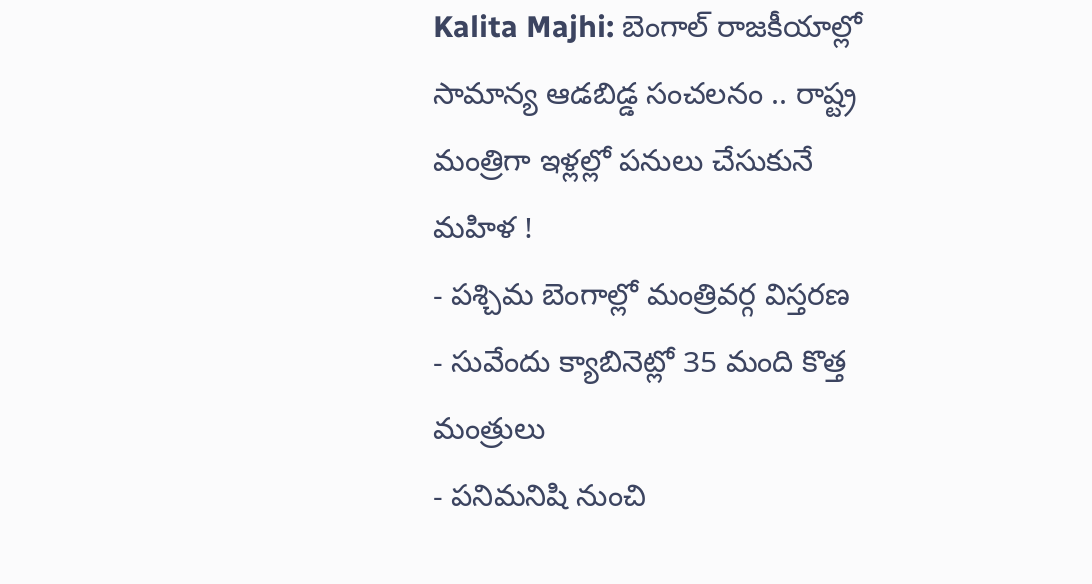Kalita Majhi: బెంగాల్ రాజకీయాల్లో సామాన్య ఆడబిడ్డ సంచలనం .. రాష్ట్ర మంత్రిగా ఇళ్లల్లో పనులు చేసుకునే మహిళ !
- పశ్చిమ బెంగాల్లో మంత్రివర్గ విస్తరణ
- సువేందు క్యాబినెట్లో 35 మంది కొత్త మంత్రులు
- పనిమనిషి నుంచి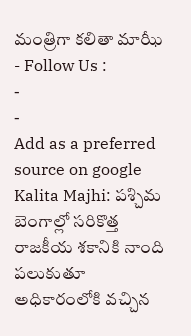మంత్రిగా కలితా మాఝీ
- Follow Us :
-
-
Add as a preferred
source on google
Kalita Majhi: పశ్చిమ బెంగాల్లో సరికొత్త రాజకీయ శకానికి నాంది పలుకుతూ అధికారంలోకి వచ్చిన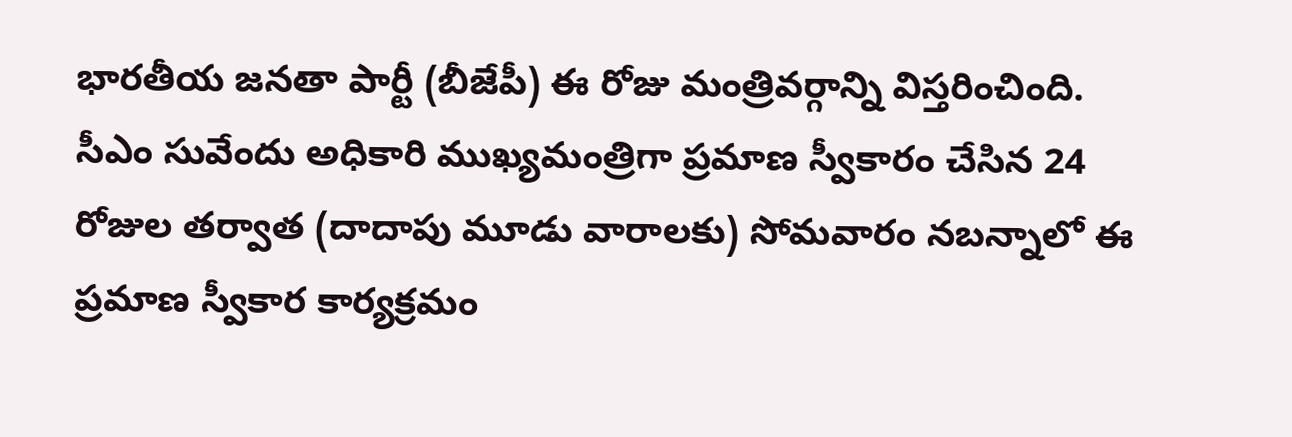భారతీయ జనతా పార్టీ (బీజేపీ) ఈ రోజు మంత్రివర్గాన్ని విస్తరించింది. సీఎం సువేందు అధికారి ముఖ్యమంత్రిగా ప్రమాణ స్వీకారం చేసిన 24 రోజుల తర్వాత (దాదాపు మూడు వారాలకు) సోమవారం నబన్నాలో ఈ ప్రమాణ స్వీకార కార్యక్రమం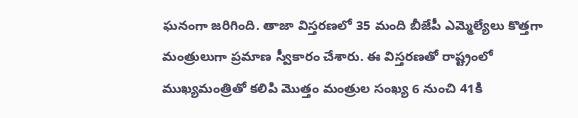ఘనంగా జరిగింది. తాజా విస్తరణలో 35 మంది బీజేపీ ఎమ్మెల్యేలు కొత్తగా మంత్రులుగా ప్రమాణ స్వీకారం చేశారు. ఈ విస్తరణతో రాష్ట్రంలో ముఖ్యమంత్రితో కలిపి మొత్తం మంత్రుల సంఖ్య 6 నుంచి 41కి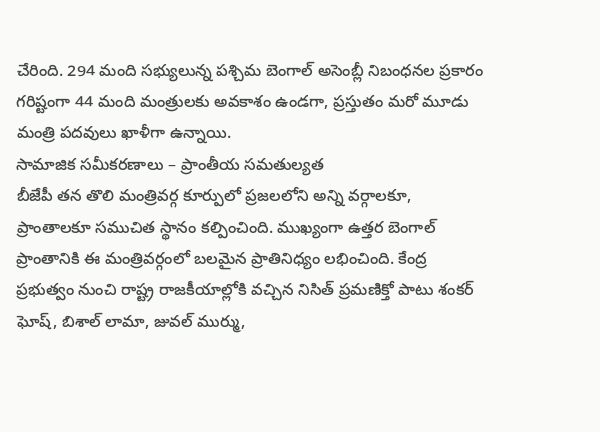చేరింది. 294 మంది సభ్యులున్న పశ్చిమ బెంగాల్ అసెంబ్లీ నిబంధనల ప్రకారం గరిష్టంగా 44 మంది మంత్రులకు అవకాశం ఉండగా, ప్రస్తుతం మరో మూడు మంత్రి పదవులు ఖాళీగా ఉన్నాయి.
సామాజిక సమీకరణాలు – ప్రాంతీయ సమతుల్యత
బీజేపీ తన తొలి మంత్రివర్గ కూర్పులో ప్రజలలోని అన్ని వర్గాలకూ, ప్రాంతాలకూ సముచిత స్థానం కల్పించింది. ముఖ్యంగా ఉత్తర బెంగాల్ ప్రాంతానికి ఈ మంత్రివర్గంలో బలమైన ప్రాతినిధ్యం లభించింది. కేంద్ర ప్రభుత్వం నుంచి రాష్ట్ర రాజకీయాల్లోకి వచ్చిన నిసిత్ ప్రమణిక్తో పాటు శంకర్ ఘోష్, బిశాల్ లామా, జువల్ ముర్ము,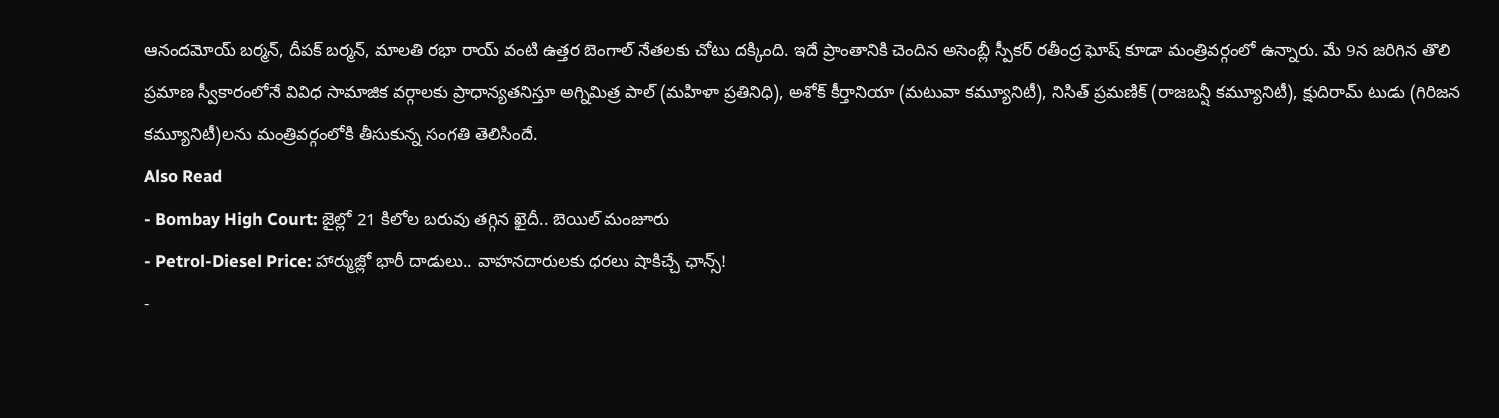ఆనందమోయ్ బర్మన్, దీపక్ బర్మన్, మాలతి రభా రాయ్ వంటి ఉత్తర బెంగాల్ నేతలకు చోటు దక్కింది. ఇదే ప్రాంతానికి చెందిన అసెంబ్లీ స్పీకర్ రతీంద్ర ఘోష్ కూడా మంత్రివర్గంలో ఉన్నారు. మే 9న జరిగిన తొలి ప్రమాణ స్వీకారంలోనే వివిధ సామాజిక వర్గాలకు ప్రాధాన్యతనిస్తూ అగ్నిమిత్ర పాల్ (మహిళా ప్రతినిధి), అశోక్ కీర్తానియా (మటువా కమ్యూనిటీ), నిసిత్ ప్రమణిక్ (రాజబన్షీ కమ్యూనిటీ), క్షుదిరామ్ టుడు (గిరిజన కమ్యూనిటీ)లను మంత్రివర్గంలోకి తీసుకున్న సంగతి తెలిసిందే.
Also Read
- Bombay High Court: జైల్లో 21 కిలోల బరువు తగ్గిన ఖైదీ.. బెయిల్ మంజూరు
- Petrol-Diesel Price: హార్ముజ్లో భారీ దాడులు.. వాహనదారులకు ధరలు షాకిచ్చే ఛాన్స్!
-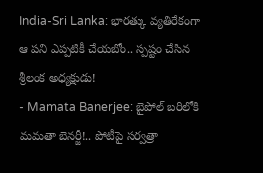India-Sri Lanka: భారత్కు వ్యతిరేకంగా ఆ పని ఎప్పటికీ చేయబోం.. స్పష్టం చేసిన శ్రీలంక అధ్యక్షుడు!
- Mamata Banerjee: బైపోల్ బరిలోకి మమతా బెనర్జీ!.. పోటీపై సర్వత్రా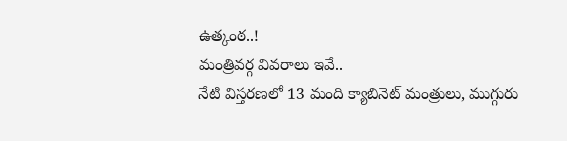ఉత్కంఠ..!
మంత్రివర్గ వివరాలు ఇవే..
నేటి విస్తరణలో 13 మంది క్యాబినెట్ మంత్రులు, ముగ్గురు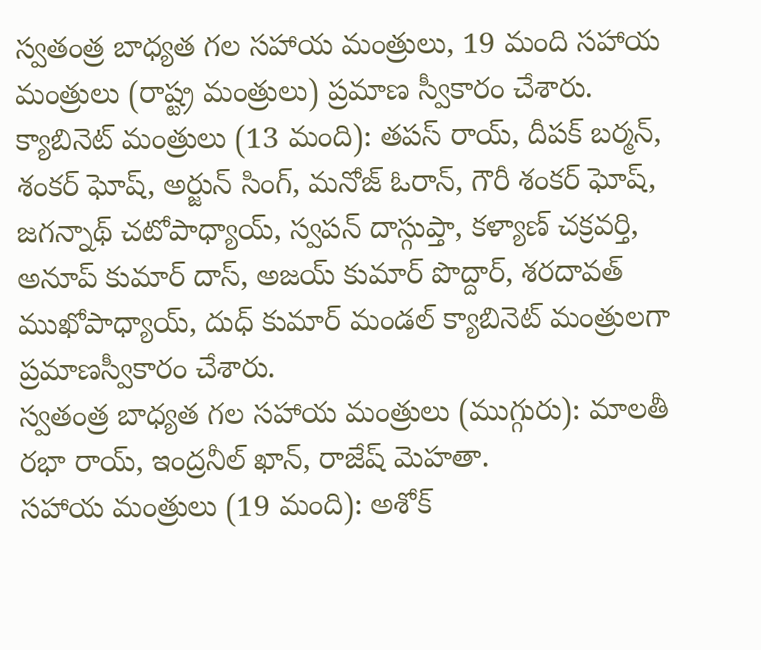స్వతంత్ర బాధ్యత గల సహాయ మంత్రులు, 19 మంది సహాయ మంత్రులు (రాష్ట్ర మంత్రులు) ప్రమాణ స్వీకారం చేశారు.
క్యాబినెట్ మంత్రులు (13 మంది): తపస్ రాయ్, దీపక్ బర్మన్, శంకర్ ఘోష్, అర్జున్ సింగ్, మనోజ్ ఓరాన్, గౌరీ శంకర్ ఘోష్, జగన్నాథ్ చటోపాధ్యాయ్, స్వపన్ దాస్గుప్తా, కళ్యాణ్ చక్రవర్తి, అనూప్ కుమార్ దాస్, అజయ్ కుమార్ పొద్దార్, శరదావత్ ముఖోపాధ్యాయ్, దుధ్ కుమార్ మండల్ క్యాబినెట్ మంత్రులగా ప్రమాణస్వీకారం చేశారు.
స్వతంత్ర బాధ్యత గల సహాయ మంత్రులు (ముగ్గురు): మాలతీ రభా రాయ్, ఇంద్రనీల్ ఖాన్, రాజేష్ మెహతా.
సహాయ మంత్రులు (19 మంది): అశోక్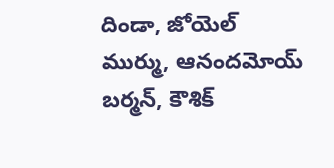దిండా, జోయెల్ ముర్ము, ఆనందమోయ్ బర్మన్, కౌశిక్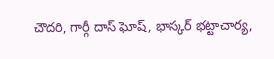చౌదరి, గార్గీ దాస్ ఘోష్, భాస్కర్ భట్టాచార్య,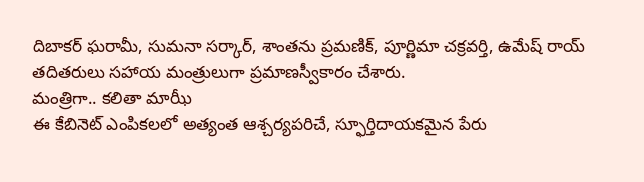దిబాకర్ ఘరామీ, సుమనా సర్కార్, శాంతను ప్రమణిక్, పూర్ణిమా చక్రవర్తి, ఉమేష్ రాయ్ తదితరులు సహాయ మంత్రులుగా ప్రమాణస్వీకారం చేశారు.
మంత్రిగా.. కలితా మాఝీ
ఈ కేబినెట్ ఎంపికలలో అత్యంత ఆశ్చర్యపరిచే, స్ఫూర్తిదాయకమైన పేరు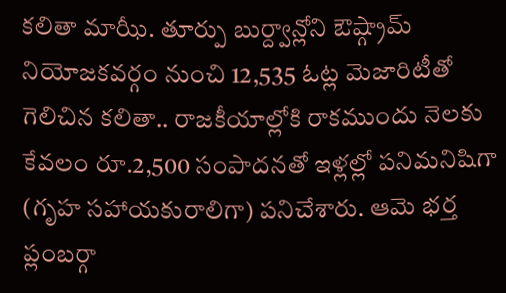కలితా మాఝీ. తూర్పు బుర్ద్వాన్లోని ఔష్గ్రామ్ నియోజకవర్గం నుంచి 12,535 ఓట్ల మెజారిటీతో గెలిచిన కలితా.. రాజకీయాల్లోకి రాకముందు నెలకు కేవలం రూ.2,500 సంపాదనతో ఇళ్లల్లో పనిమనిషిగా (గృహ సహాయకురాలిగా) పనిచేశారు. ఆమె భర్త ప్లంబర్గా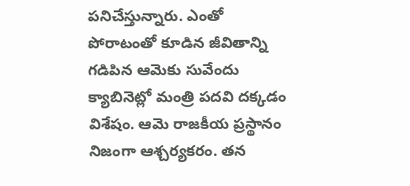పనిచేస్తున్నారు. ఎంతో పోరాటంతో కూడిన జీవితాన్ని గడిపిన ఆమెకు సువేందు క్యాబినెట్లో మంత్రి పదవి దక్కడం విశేషం. ఆమె రాజకీయ ప్రస్థానం నిజంగా ఆశ్చర్యకరం. తన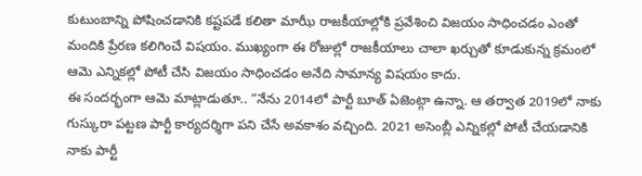కుటుంబాన్ని పోషించడానికి కష్టపడే కలితా మాఝీ రాజకీయాల్లోకి ప్రవేశించి విజయం సాధించడం ఎంతో మందికి ప్రేరణ కలిగించే విషయం. ముఖ్యంగా ఈ రోజుల్లో రాజకీయాలు చాలా ఖర్చుతో కూడుకున్న క్రమంలో ఆమె ఎన్నికల్లో పోటీ చేసి విజయం సాధించడం అనేది సామాన్య విషయం కాదు.
ఈ సందర్భంగా ఆమె మాట్లాడుతూ.. “నేను 2014లో పార్టీ బూత్ ఏజెంట్గా ఉన్నా. ఆ తర్వాత 2019లో నాకు గుస్కురా పట్టణ పార్టీ కార్యదర్శిగా పని చేసే అవకాశం వచ్చింది. 2021 అసెంబ్లీ ఎన్నికల్లో పోటీ చేయడానికి నాకు పార్టీ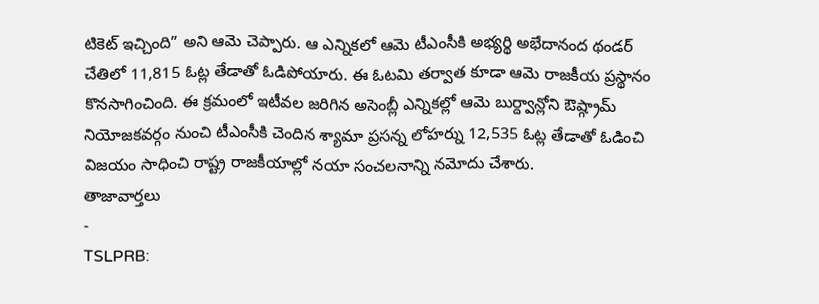టికెట్ ఇచ్చింది” అని ఆమె చెప్పారు. ఆ ఎన్నికలో ఆమె టీఎంసీకి అభ్యర్థి అభేదానంద థండర్ చేతిలో 11,815 ఓట్ల తేడాతో ఓడిపోయారు. ఈ ఓటమి తర్వాత కూడా ఆమె రాజకీయ ప్రస్థానం కొనసాగించింది. ఈ క్రమంలో ఇటీవల జరిగిన అసెంబ్లీ ఎన్నికల్లో ఆమె బుర్ద్వాన్లోని ఔష్గ్రామ్ నియోజకవర్గం నుంచి టీఎంసీకి చెందిన శ్యామా ప్రసన్న లోహర్ను 12,535 ఓట్ల తేడాతో ఓడించి విజయం సాధించి రాష్ట్ర రాజకీయాల్లో నయా సంచలనాన్ని నమోదు చేశారు.
తాజావార్తలు
-
TSLPRB: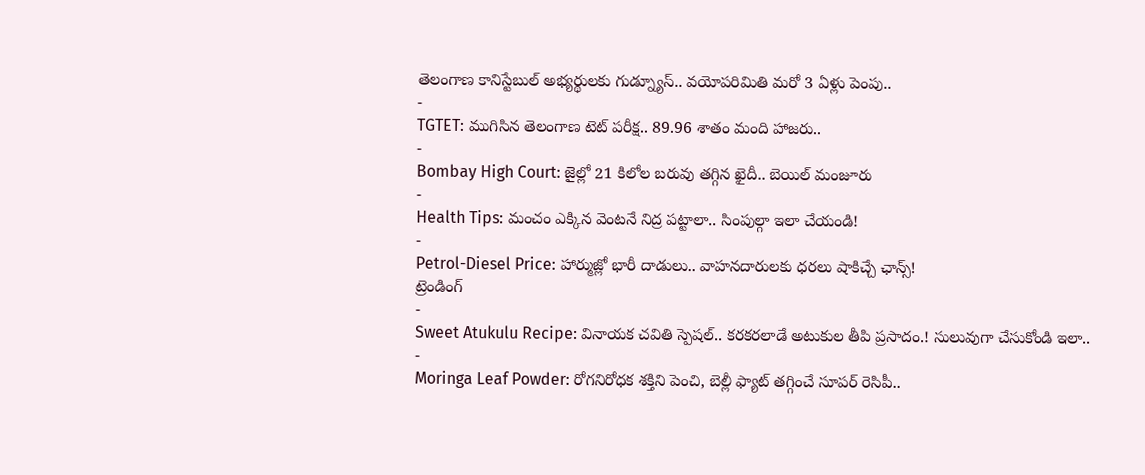తెలంగాణ కానిస్టేబుల్ అభ్యర్థులకు గుడ్న్యూస్.. వయోపరిమితి మరో 3 ఏళ్లు పెంపు..
-
TGTET: ముగిసిన తెలంగాణ టెట్ పరీక్ష.. 89.96 శాతం మంది హాజరు..
-
Bombay High Court: జైల్లో 21 కిలోల బరువు తగ్గిన ఖైదీ.. బెయిల్ మంజూరు
-
Health Tips: మంచం ఎక్కిన వెంటనే నిద్ర పట్టాలా.. సింపుల్గా ఇలా చేయండి!
-
Petrol-Diesel Price: హార్ముజ్లో భారీ దాడులు.. వాహనదారులకు ధరలు షాకిచ్చే ఛాన్స్!
ట్రెండింగ్
-
Sweet Atukulu Recipe: వినాయక చవితి స్పెషల్.. కరకరలాడే అటుకుల తీపి ప్రసాదం.! సులువుగా చేసుకోండి ఇలా..
-
Moringa Leaf Powder: రోగనిరోధక శక్తిని పెంచి, బెల్లీ ఫ్యాట్ తగ్గించే సూపర్ రెసిపీ..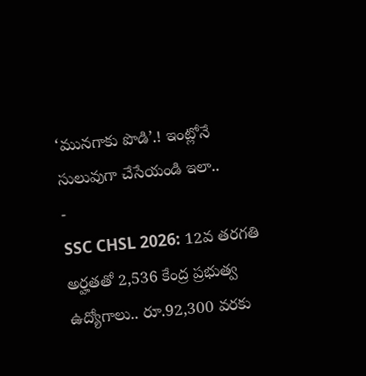‘మునగాకు పొడి’.! ఇంట్లోనే సులువుగా చేసేయండి ఇలా..
-
SSC CHSL 2026: 12వ తరగతి అర్హతతో 2,536 కేంద్ర ప్రభుత్వ ఉద్యోగాలు.. రూ.92,300 వరకు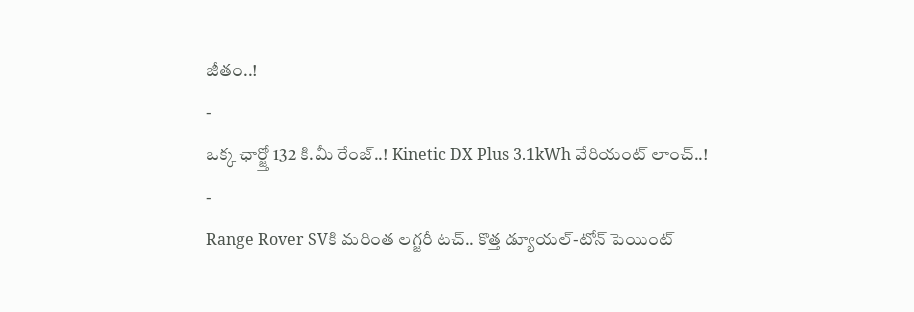జీతం..!
-
ఒక్క ఛార్జ్తో 132 కి.మీ రేంజ్..! Kinetic DX Plus 3.1kWh వేరియంట్ లాంచ్..!
-
Range Rover SVకి మరింత లగ్జరీ టచ్.. కొత్త డ్యూయల్-టోన్ పెయింట్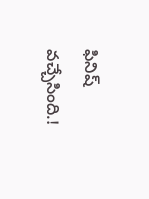ఫినిష్ వచ్చేసింది.!